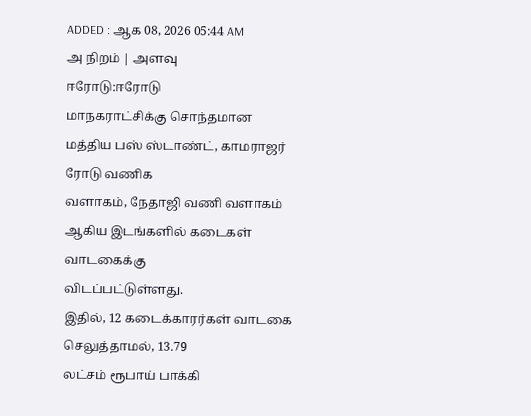ADDED : ஆக 08, 2026 05:44 AM
அ நிறம் | அளவு
ஈரோடு:ஈரோடு
மாநகராட்சிக்கு சொந்தமான மத்திய பஸ் ஸ்டாண்ட், காமராஜர் ரோடு வணிக
வளாகம், நேதாஜி வணி வளாகம் ஆகிய இடங்களில் கடைகள் வாடகைக்கு
விடப்பட்டுள்ளது.
இதில், 12 கடைக்காரர்கள் வாடகை செலுத்தாமல், 13.79
லட்சம் ரூபாய் பாக்கி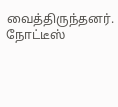வைத்திருந்தனர். நோட்டீஸ்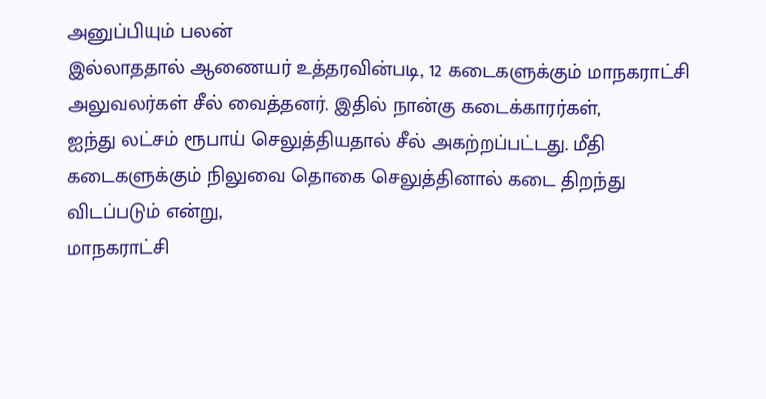அனுப்பியும் பலன்
இல்லாததால் ஆணையர் உத்தரவின்படி, 12 கடைகளுக்கும் மாநகராட்சி
அலுவலர்கள் சீல் வைத்தனர். இதில் நான்கு கடைக்காரர்கள்,
ஐந்து லட்சம் ரூபாய் செலுத்தியதால் சீல் அகற்றப்பட்டது. மீதி
கடைகளுக்கும் நிலுவை தொகை செலுத்தினால் கடை திறந்து விடப்படும் என்று,
மாநகராட்சி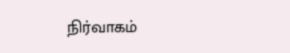நிர்வாகம்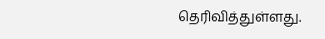தெரிவித்துள்ளது.